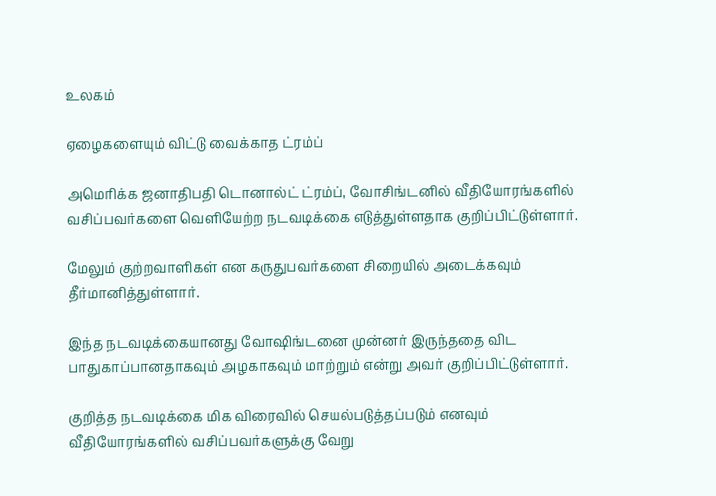உலகம்

ஏழைகளையும் விட்டு வைக்காத ட்ரம்ப்

அமெரிக்க ஜனாதிபதி டொனால்ட் ட்ரம்ப், வோசிங்டனில் வீதியோரங்களில் வசிப்பவர்களை வெளியேற்ற நடவடிக்கை எடுத்துள்ளதாக குறிப்பிட்டுள்ளார்.

மேலும் குற்றவாளிகள் என கருதுபவர்களை சிறையில் அடைக்கவும் தீர்மானித்துள்ளார்.

இந்த நடவடிக்கையானது வோஷிங்டனை முன்னர் இருந்ததை விட பாதுகாப்பானதாகவும் அழகாகவும் மாற்றும் என்று அவர் குறிப்பிட்டுள்ளார்.

குறித்த நடவடிக்கை மிக விரைவில் செயல்படுத்தப்படும் எனவும் வீதியோரங்களில் வசிப்பவர்களுக்கு வேறு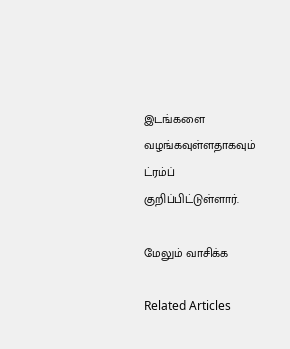இடங்களை வழங்கவுள்ளதாகவும் ட்ரம்ப் குறிப்பிட்டுள்ளார்.

மேலும் வாசிக்க

Related Articles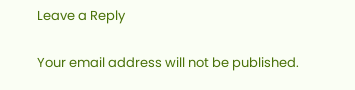Leave a Reply

Your email address will not be published.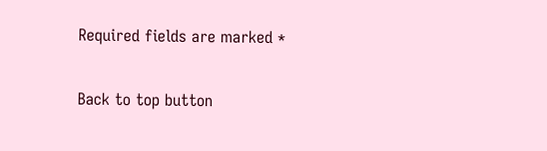Required fields are marked *

Back to top button